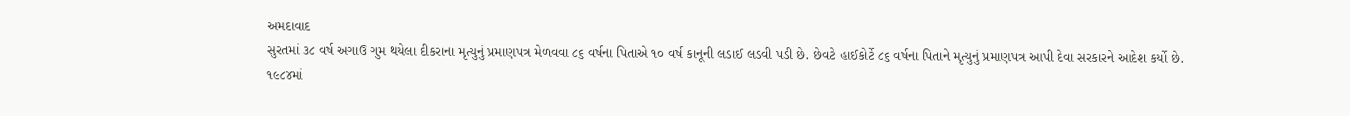અમદાવાદ
સુરતમાં ૩૮ વર્ષ અગાઉ ગુમ થયેલા દીકરાના મૃત્યુનું પ્રમાણપત્ર મેળવવા ૮૬ વર્ષના પિતાએ ૧૦ વર્ષ કાનૂની લડાઈ લડવી પડી છે. છેવટે હાઈકોર્ટે ૮૬ વર્ષના પિતાને મૃત્યુનું પ્રમાણપત્ર આપી દેવા સરકારને આદેશ કર્યો છે. ૧૯૮૪માં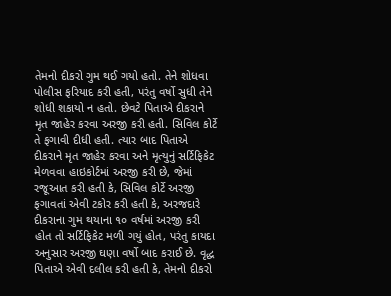તેમનો દીકરો ગુમ થઈ ગયો હતો. તેને શોધવા પોલીસ ફરિયાદ કરી હતી, પરંતુ વર્ષો સુધી તેને શોધી શકાયો ન હતો. છેવટે પિતાએ દીકરાને મૃત જાહેર કરવા અરજી કરી હતી. સિવિલ કોર્ટે તે ફગાવી દીધી હતી. ત્યાર બાદ પિતાએ દીકરાને મૃત જાહેર કરવા અને મૃત્યુનું સર્ટિફિકેટ મેળવવા હાઇકોર્ટમાં અરજી કરી છે, જેમાં રજૂઆત કરી હતી કે, સિવિલ કોર્ટે અરજી ફગાવતાં એવી ટકોર કરી હતી કે, અરજદારે દીકરાના ગુમ થયાના ૧૦ વર્ષમાં અરજી કરી હોત તો સર્ટિફિકેટ મળી ગયું હોત, પરંતુ કાયદા અનુસાર અરજી ઘણા વર્ષો બાદ કરાઈ છે. વૃદ્ધ પિતાએ એવી દલીલ કરી હતી કે, તેમનો દીકરો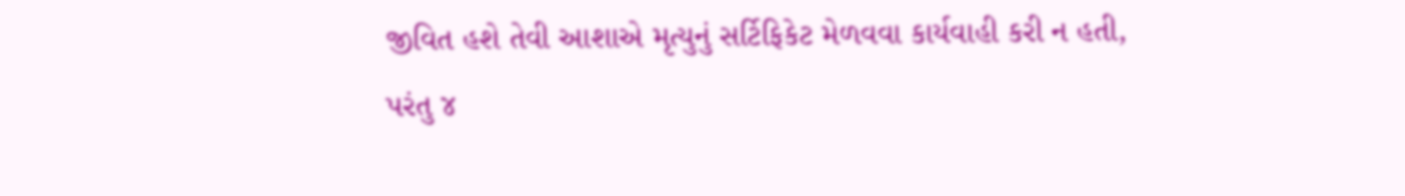જીવિત હશે તેવી આશાએ મૃત્યુનું સર્ટિફિકેટ મેળવવા કાર્યવાહી કરી ન હતી, પરંતુ ૪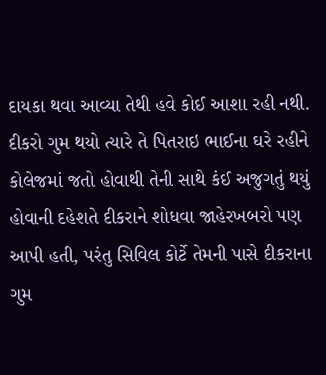દાયકા થવા આવ્યા તેથી હવે કોઈ આશા રહી નથી. દીકરો ગુમ થયો ત્યારે તે પિતરાઇ ભાઈના ઘરે રહીને કોલેજમાં જતો હોવાથી તેની સાથે કંઈ અજુગતું થયું હોવાની દહેશતે દીકરાને શોધવા જાહેરખબરો પણ આપી હતી, પરંતુ સિવિલ કોર્ટે તેમની પાસે દીકરાના ગુમ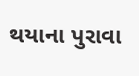થયાના પુરાવા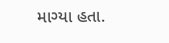માગ્યા હતા.